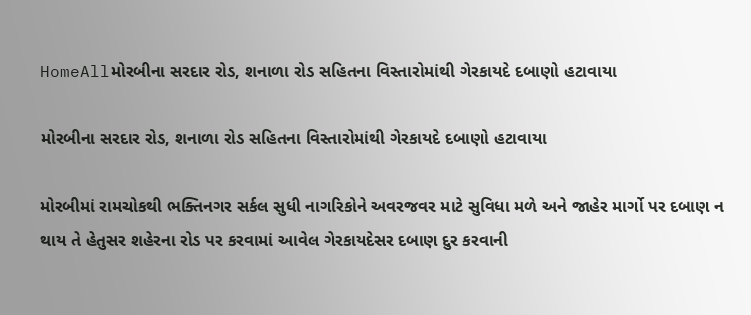HomeAllમોરબીના સરદાર રોડ, શનાળા રોડ સહિતના વિસ્તારોમાંથી ગેરકાયદે દબાણો હટાવાયા

મોરબીના સરદાર રોડ, શનાળા રોડ સહિતના વિસ્તારોમાંથી ગેરકાયદે દબાણો હટાવાયા

મોરબીમાં રામચોકથી ભક્તિનગર સર્કલ સુધી નાગરિકોને અવરજવર માટે સુવિધા મળે અને જાહેર માર્ગો પર દબાણ ન થાય તે હેતુસર શહેરના રોડ પર કરવામાં આવેલ ગેરકાયદેસર દબાણ દુર કરવાની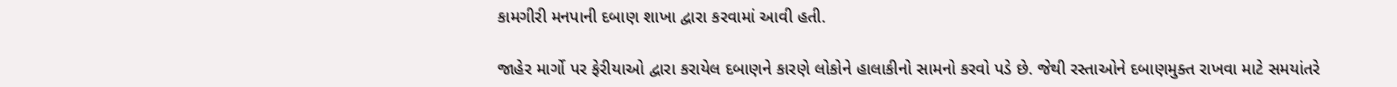કામગીરી મનપાની દબાણ શાખા દ્વારા કરવામાં આવી હતી.

જાહેર માર્ગો પર ફેરીયાઓ દ્વારા કરાયેલ દબાણને કારણે લોકોને હાલાકીનો સામનો કરવો પડે છે. જેથી રસ્તાઓને દબાણમુક્ત રાખવા માટે સમયાંતરે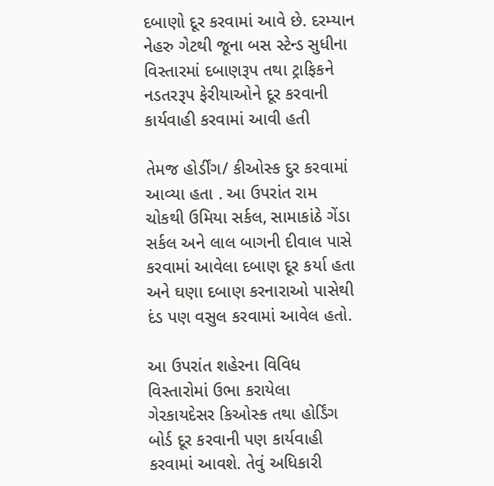દબાણો દૂર કરવામાં આવે છે. દરમ્યાન નેહરુ ગેટથી જૂના બસ સ્ટેન્ડ સુધીના વિસ્તારમાં દબાણરૂપ તથા ટ્રાફિકને નડતરરૂપ ફેરીયાઓને દૂર કરવાની કાર્યવાહી કરવામાં આવી હતી

તેમજ હોર્ડીંગ/ કીઓસ્ક દુર કરવામાં આવ્યા હતા . આ ઉપરાંત રામ ચોકથી ઉમિયા સર્કલ, સામાકાંઠે ગેંડા સર્કલ અને લાલ બાગની દીવાલ પાસે કરવામાં આવેલા દબાણ દૂર કર્યા હતા અને ઘણા દબાણ કરનારાઓ પાસેથી દંડ પણ વસુલ કરવામાં આવેલ હતો.

આ ઉપરાંત શહેરના વિવિધ વિસ્તારોમાં ઉભા કરાયેલા ગેરકાયદેસર કિઓસ્ક તથા હોર્ડિંગ બોર્ડ દૂર કરવાની પણ કાર્યવાહી કરવામાં આવશે. તેવું અધિકારી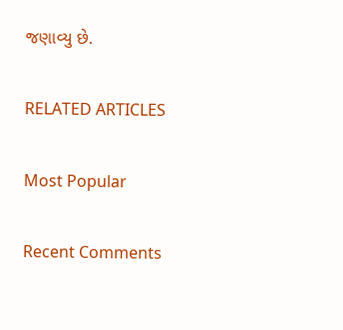જણાવ્યુ છે.

RELATED ARTICLES

Most Popular

Recent Comments